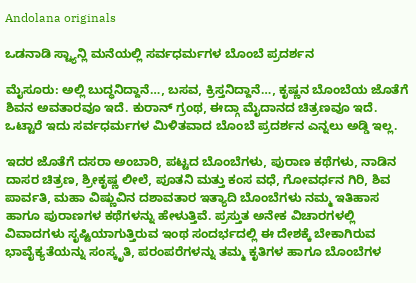Andolana originals

ಒಡನಾಡಿ ಸ್ಟ್ಯಾನ್ಲಿ ಮನೆಯಲ್ಲಿ ಸರ್ವಧರ್ಮಗಳ ಬೊಂಬೆ ಪ್ರದರ್ಶನ

ಮೈಸೂರು: ಅಲ್ಲಿ ಬುದ್ಧನಿದ್ದಾನೆ…, ಬಸವ, ಕ್ರಿಸ್ತನಿದ್ದಾನೆ…, ಕೃಷ್ಣನ ಬೊಂಬೆಯ ಜೊತೆಗೆ ಶಿವನ ಅವತಾರವೂ ಇದೆ. ಕುರಾನ್ ಗ್ರಂಥ, ಈದ್ಗಾ ಮೈದಾನದ ಚಿತ್ರಣವೂ ಇದೆ. ಒಟ್ಟಾರೆ ಇದು ಸರ್ವಧರ್ಮಗಳ ಮಿಳಿತವಾದ ಬೊಂಬೆ ಪ್ರದರ್ಶನ ಎನ್ನಲು ಅಡ್ಡಿ ಇಲ್ಲ.

ಇದರ ಜೊತೆಗೆ ದಸರಾ ಅಂಬಾರಿ, ಪಟ್ಟದ ಬೊಂಬೆಗಳು, ಪುರಾಣ ಕಥೆಗಳು, ನಾಡಿನ ದಾಸರ ಚಿತ್ರಣ, ಶ್ರೀಕೃಷ್ಣ ಲೀಲೆ, ಪೂತನಿ ಮತ್ತು ಕಂಸ ವಧೆ, ಗೋವರ್ಧನ ಗಿರಿ, ಶಿವ ಪಾರ್ವತಿ, ಮಹಾ ವಿಷ್ಣುವಿನ ದಶಾವತಾರ ಇತ್ಯಾದಿ ಬೊಂಬೆಗಳು ನಮ್ಮ ಇತಿಹಾಸ ಹಾಗೂ ಪುರಾಣಗಳ ಕಥೆಗಳನ್ನು ಹೇಳುತ್ತಿವೆ. ಪ್ರಸ್ತುತ ಅನೇಕ ವಿಚಾರಗಳಲ್ಲಿ ವಿವಾದಗಳು ಸೃಷ್ಟಿಯಾಗುತ್ತಿರುವ ಇಂಥ ಸಂದರ್ಭದಲ್ಲಿ ಈ ದೇಶಕ್ಕೆ ಬೇಕಾಗಿರುವ ಭಾವೈಕ್ಯತೆಯನ್ನು ಸಂಸ್ಕೃತಿ, ಪರಂಪರೆಗಳನ್ನು ತಮ್ಮ ಕೃತಿಗಳ ಹಾಗೂ ಬೊಂಬೆಗಳ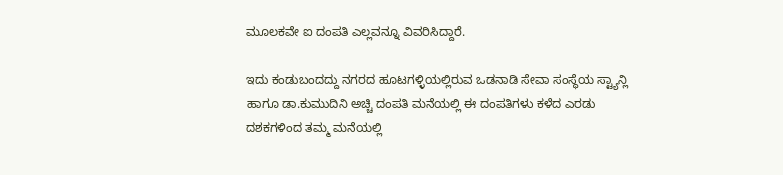ಮೂಲಕವೇ ಐ ದಂಪತಿ ಎಲ್ಲವನ್ನೂ ವಿವರಿಸಿದ್ದಾರೆ.

ಇದು ಕಂಡುಬಂದದ್ದು ನಗರದ ಹೂಟಗಳ್ಳಿಯಲ್ಲಿರುವ ಒಡನಾಡಿ ಸೇವಾ ಸಂಸ್ಥೆಯ ಸ್ಟ್ಯಾನ್ಲಿ ಹಾಗೂ ಡಾ.ಕುಮುದಿನಿ ಅಚ್ಚಿ ದಂಪತಿ ಮನೆಯಲ್ಲಿ ಈ ದಂಪತಿಗಳು ಕಳೆದ ಎರಡು ದಶಕಗಳಿಂದ ತಮ್ಮ ಮನೆಯಲ್ಲಿ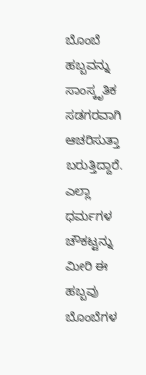ಬೊಂಬೆ ಹಬ್ಬವನ್ನು ಸಾಂಸ್ಕೃತಿಕ ಸಡಗರವಾಗಿ ಆಚರಿಸುತ್ತಾ ಬರುತ್ತಿದ್ದಾರೆ. ಎಲ್ಲಾ ಧರ್ಮಗಳ ಚೌಕಟ್ಟನ್ನು ಮೀರಿ ಈ ಹಬ್ಬವು ಬೊಂಬೆಗಳ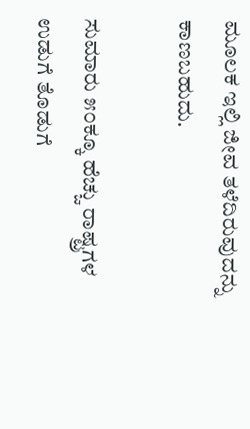ಮೂಲಕ ಇಲ್ಲಿ ಜೀವ ತಳೆದಿರುವುದನ್ನು ಕಾಣಬಹುದು.

ಸುಮಾರು ೫೦ಕ್ಕೂ ಹೆಚ್ಚು ರಾಷ್ಟ್ರಗಳ ಉಡುಗೆ ತೊಡುಗೆ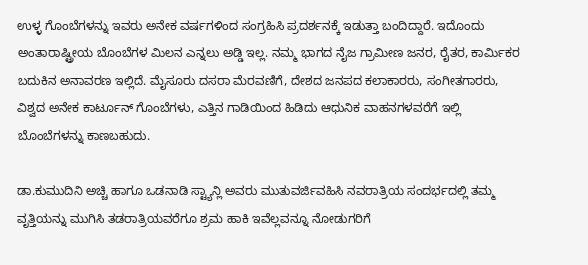ಉಳ್ಳ ಗೊಂಬೆಗಳನ್ನು ಇವರು ಅನೇಕ ವರ್ಷಗಳಿಂದ ಸಂಗ್ರಹಿಸಿ ಪ್ರದರ್ಶನಕ್ಕೆ ಇಡುತ್ತಾ ಬಂದಿದ್ದಾರೆ. ಇದೊಂದು ಅಂತಾರಾಷ್ಟ್ರೀಯ ಬೊಂಬೆಗಳ ಮಿಲನ ಎನ್ನಲು ಅಡ್ಡಿ ಇಲ್ಲ. ನಮ್ಮ ಭಾಗದ ನೈಜ ಗ್ರಾಮೀಣ ಜನರ, ರೈತರ, ಕಾರ್ಮಿಕರ ಬದುಕಿನ ಅನಾವರಣ ಇಲ್ಲಿದೆ. ಮೈಸೂರು ದಸರಾ ಮೆರವಣಿಗೆ, ದೇಶದ ಜನಪದ ಕಲಾಕಾರರು, ಸಂಗೀತಗಾರರು, ವಿಶ್ವದ ಅನೇಕ ಕಾರ್ಟೂನ್ ಗೊಂಬೆಗಳು, ಎತ್ತಿನ ಗಾಡಿಯಿಂದ ಹಿಡಿದು ಆಧುನಿಕ ವಾಹನಗಳವರೆಗೆ ಇಲ್ಲಿ ಬೊಂಬೆಗಳನ್ನು ಕಾಣಬಹುದು.

ಡಾ.ಕುಮುದಿನಿ ಅಚ್ಚಿ ಹಾಗೂ ಒಡನಾಡಿ ಸ್ಟ್ಯಾನ್ಲಿ ಅವರು ಮುತುವರ್ಜಿವಹಿಸಿ ನವರಾತ್ರಿಯ ಸಂದರ್ಭದಲ್ಲಿ ತಮ್ಮ ವೃತ್ತಿಯನ್ನು ಮುಗಿಸಿ ತಡರಾತ್ರಿಯವರೆಗೂ ಶ್ರಮ ಹಾಕಿ ಇವೆಲ್ಲವನ್ನೂ ನೋಡುಗರಿಗೆ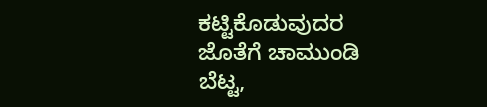ಕಟ್ಟಿಕೊಡುವುದರ ಜೊತೆಗೆ ಚಾಮುಂಡಿ ಬೆಟ್ಟ,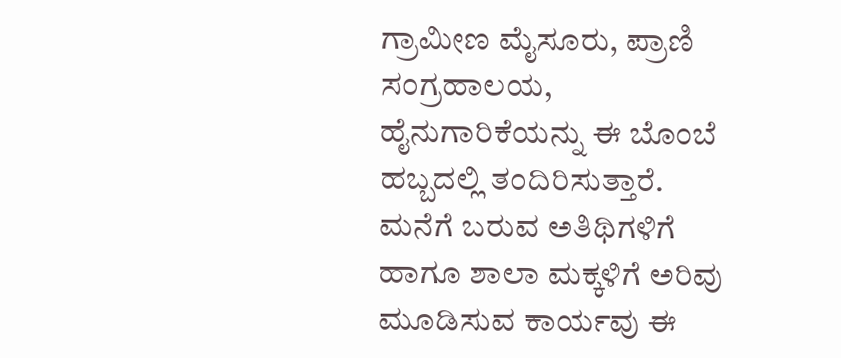ಗ್ರಾಮೀಣ ಮೈಸೂರು, ಪ್ರಾಣಿ ಸಂಗ್ರಹಾಲಯ, ಹೈನುಗಾರಿಕೆಯನ್ನು ಈ ಬೊಂಬೆ ಹಬ್ಬದಲ್ಲಿ ತಂದಿರಿಸುತ್ತಾರೆ. ಮನೆಗೆ ಬರುವ ಅತಿಥಿಗಳಿಗೆ ಹಾಗೂ ಶಾಲಾ ಮಕ್ಕಳಿಗೆ ಅರಿವು ಮೂಡಿಸುವ ಕಾರ್ಯವು ಈ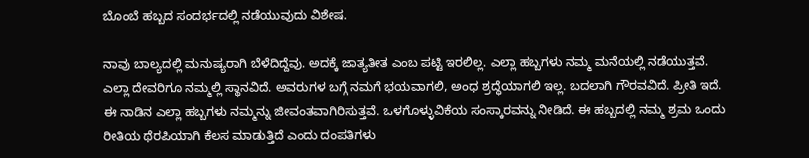ಬೊಂಬೆ ಹಬ್ಬದ ಸಂದರ್ಭದಲ್ಲಿ ನಡೆಯುವುದು ವಿಶೇಷ.

ನಾವು ಬಾಲ್ಯದಲ್ಲಿ ಮನುಷ್ಯರಾಗಿ ಬೆಳೆದಿದ್ದೆವು. ಅದಕ್ಕೆ ಜಾತ್ಯತೀತ ಎಂಬ ಪಟ್ಟಿ ಇರಲಿಲ್ಲ. ಎಲ್ಲಾ ಹಬ್ಬಗಳು ನಮ್ಮ ಮನೆಯಲ್ಲಿ ನಡೆಯುತ್ತವೆ. ಎಲ್ಲಾ ದೇವರಿಗೂ ನಮ್ಮಲ್ಲಿ ಸ್ಥಾನವಿದೆ. ಅವರುಗಳ ಬಗ್ಗೆ ನಮಗೆ ಭಯವಾಗಲಿ, ಅಂಧ ಶ್ರದ್ಧೆಯಾಗಲಿ ಇಲ್ಲ. ಬದಲಾಗಿ ಗೌರವವಿದೆ. ಪ್ರೀತಿ ಇದೆ. ಈ ನಾಡಿನ ಎಲ್ಲಾ ಹಬ್ಬಗಳು ನಮ್ಮನ್ನು ಜೀವಂತವಾಗಿರಿಸುತ್ತವೆ. ಒಳಗೊಳ್ಳುವಿಕೆಯ ಸಂಸ್ಕಾರವನ್ನು ನೀಡಿದೆ. ಈ ಹಬ್ಬದಲ್ಲಿ ನಮ್ಮ ಶ್ರಮ ಒಂದು ರೀತಿಯ ಥೆರಪಿಯಾಗಿ ಕೆಲಸ ಮಾಡುತ್ತಿದೆ ಎಂದು ದಂಪತಿಗಳು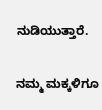ನುಡಿಯುತ್ತಾರೆ.

ನಮ್ಮ ಮಕ್ಕಳಿಗೂ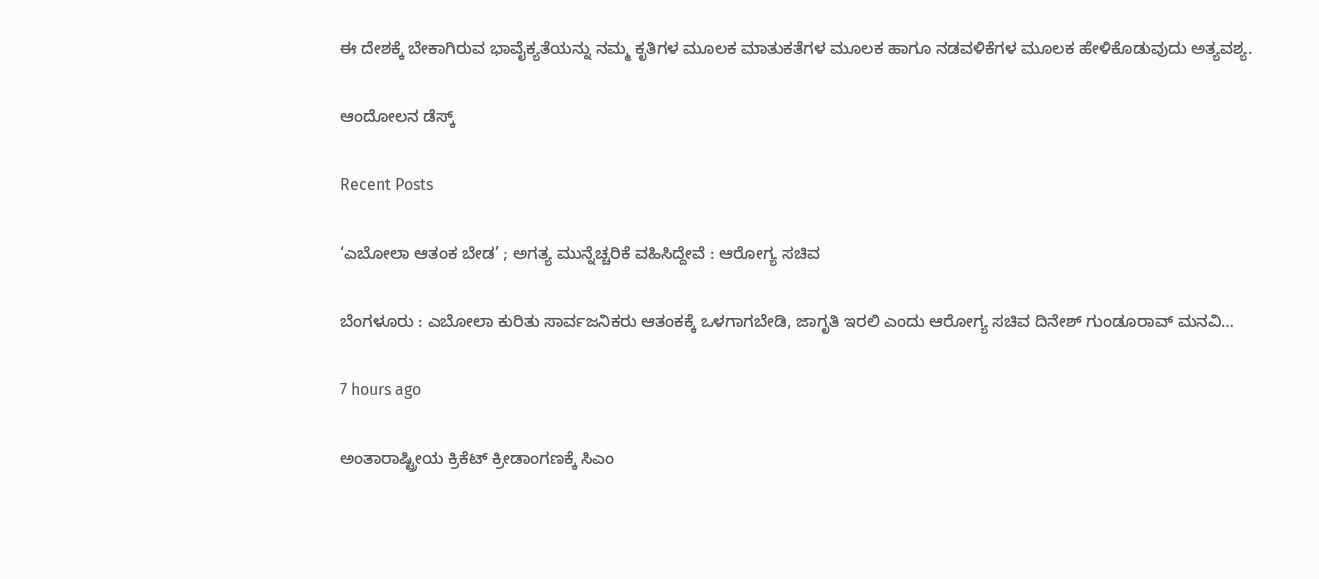ಈ ದೇಶಕ್ಕೆ ಬೇಕಾಗಿರುವ ಭಾವೈಕ್ಯತೆಯನ್ನು ನಮ್ಮ ಕೃತಿಗಳ ಮೂಲಕ ಮಾತುಕತೆಗಳ ಮೂಲಕ ಹಾಗೂ ನಡವಳಿಕೆಗಳ ಮೂಲಕ ಹೇಳಿಕೊಡುವುದು ಅತ್ಯವಶ್ಯ.

ಆಂದೋಲನ ಡೆಸ್ಕ್

Recent Posts

‘ಎಬೋಲಾ ಆತಂಕ ಬೇಡ’ ; ಅಗತ್ಯ ಮುನ್ನೆಚ್ಚರಿಕೆ ವಹಿಸಿದ್ದೇವೆ : ಆರೋಗ್ಯ ಸಚಿವ

ಬೆಂಗಳೂರು : ಎಬೋಲಾ ಕುರಿತು ಸಾರ್ವಜನಿಕರು ಆತಂಕಕ್ಕೆ ಒಳಗಾಗಬೇಡಿ, ಜಾಗೃತಿ ಇರಲಿ ಎಂದು ಆರೋಗ್ಯ ಸಚಿವ ದಿನೇಶ್ ಗುಂಡೂರಾವ್ ಮನವಿ…

7 hours ago

ಅಂತಾರಾಷ್ಟ್ರೀಯ ಕ್ರಿಕೆಟ್‌ ಕ್ರೀಡಾಂಗಣಕ್ಕೆ ಸಿಎಂ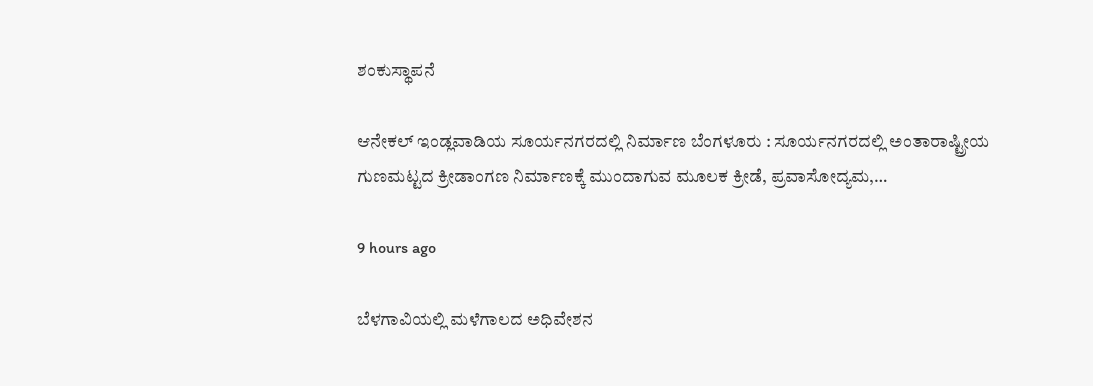ಶಂಕುಸ್ಥಾಪನೆ

ಆನೇಕಲ್‌ ಇಂಡ್ಲವಾಡಿಯ ಸೂರ್ಯನಗರದಲ್ಲಿ ನಿರ್ಮಾಣ ಬೆಂಗಳೂರು : ಸೂರ್ಯನಗರದಲ್ಲಿ ಅಂತಾರಾಷ್ಟ್ರೀಯ ಗುಣಮಟ್ಟದ ಕ್ರೀಡಾಂಗಣ ನಿರ್ಮಾಣಕ್ಕೆ ಮುಂದಾಗುವ ಮೂಲಕ ಕ್ರೀಡೆ, ಪ್ರವಾಸೋದ್ಯಮ,…

9 hours ago

ಬೆಳಗಾವಿಯಲ್ಲಿ ಮಳೆಗಾಲದ ಅಧಿವೇಶನ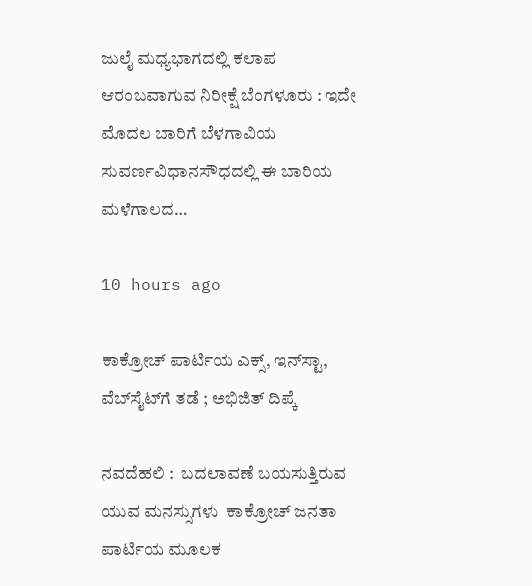ಜುಲೈ ಮಧ್ಯಭಾಗದಲ್ಲಿ ಕಲಾಪ ಆರಂಬವಾಗುವ ನಿರೀಕ್ಷೆ ಬೆಂಗಳೂರು : ಇದೇ ಮೊದಲ ಬಾರಿಗೆ ಬೆಳಗಾವಿಯ ಸುವರ್ಣವಿಧಾನಸೌಧದಲ್ಲಿ ಈ ಬಾರಿಯ ಮಳೆಗಾಲದ…

10 hours ago

ಕಾಕ್ರೋಚ್‌ ಪಾರ್ಟಿಯ ಎಕ್ಸ್‌, ಇನ್‌ಸ್ಟಾ, ವೆಬ್‌ಸೈಟ್‌ಗೆ ತಡೆ ; ಅಭಿಜಿತ್‌ ದಿಪ್ಕೆ

ನವದೆಹಲಿ :  ಬದಲಾವಣೆ ಬಯಸುತ್ತಿರುವ ಯುವ ಮನಸ್ಸುಗಳು  ಕಾಕ್ರೋಚ್ ಜನತಾ ಪಾರ್ಟಿಯ ಮೂಲಕ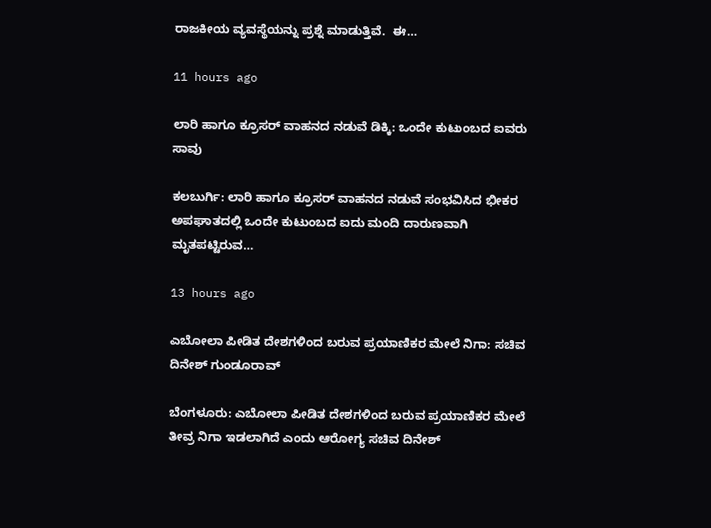ರಾಜಕೀಯ ವ್ಯವಸ್ಥೆಯನ್ನು ಪ್ರಶ್ನೆ ಮಾಡುತ್ತಿವೆ.  ಈ…

11 hours ago

ಲಾರಿ ಹಾಗೂ ಕ್ರೂಸರ್‌ ವಾಹನದ ನಡುವೆ ಡಿಕ್ಕಿ: ಒಂದೇ ಕುಟುಂಬದ ಐವರು ಸಾವು

ಕಲಬುರ್ಗಿ: ಲಾರಿ ಹಾಗೂ ಕ್ರೂಸರ್ ವಾಹನದ ನಡುವೆ ಸಂಭವಿಸಿದ ಭೀಕರ ಅಪಘಾತದಲ್ಲಿ ಒಂದೇ ಕುಟುಂಬದ ಐದು ಮಂದಿ ದಾರುಣವಾಗಿ ಮೃತಪಟ್ಟಿರುವ…

13 hours ago

ಎಬೋಲಾ ಪೀಡಿತ ದೇಶಗಳಿಂದ ಬರುವ ಪ್ರಯಾಣಿಕರ ಮೇಲೆ ನಿಗಾ: ಸಚಿವ ದಿನೇಶ್‌ ಗುಂಡೂರಾವ್‌

ಬೆಂಗಳೂರು: ಎಬೋಲಾ ಪೀಡಿತ ದೇಶಗಳಿಂದ ಬರುವ ಪ್ರಯಾಣಿಕರ ಮೇಲೆ ತೀವ್ರ ನಿಗಾ ಇಡಲಾಗಿದೆ ಎಂದು ಆರೋಗ್ಯ ಸಚಿವ ದಿನೇಶ್‌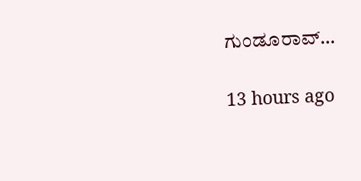ಗುಂಡೂರಾವ್‌…

13 hours ago